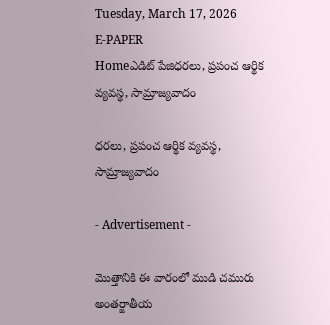Tuesday, March 17, 2026
E-PAPER
Homeఎడిట్ పేజిధరలు, ప్రపంచ ఆర్థిక వ్యవస్థ, సామ్రాజ్యవాదం

ధరలు, ప్రపంచ ఆర్థిక వ్యవస్థ, సామ్రాజ్యవాదం

- Advertisement -

మొత్తానికి ఈ వారంలో ముడి చమురు అంతర్జాతీయ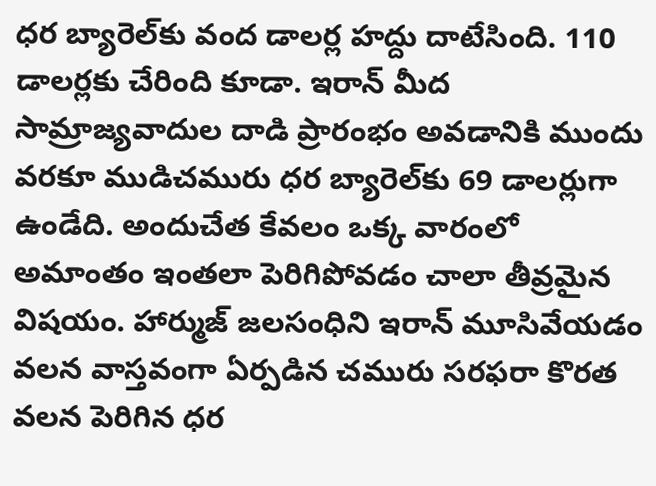ధర బ్యారెల్‌కు వంద డాలర్ల హద్దు దాటేసింది. 110 డాలర్లకు చేరింది కూడా. ఇరాన్‌ మీద సామ్రాజ్యవాదుల దాడి ప్రారంభం అవడానికి ముందు వరకూ ముడిచమురు ధర బ్యారెల్‌కు 69 డాలర్లుగా ఉండేది. అందుచేత కేవలం ఒక్క వారంలో అమాంతం ఇంతలా పెరిగిపోవడం చాలా తీవ్రమైన విషయం. హార్ముజ్‌ జలసంధిని ఇరాన్‌ మూసివేయడం వలన వాస్తవంగా ఏర్పడిన చమురు సరఫరా కొరత వలన పెరిగిన ధర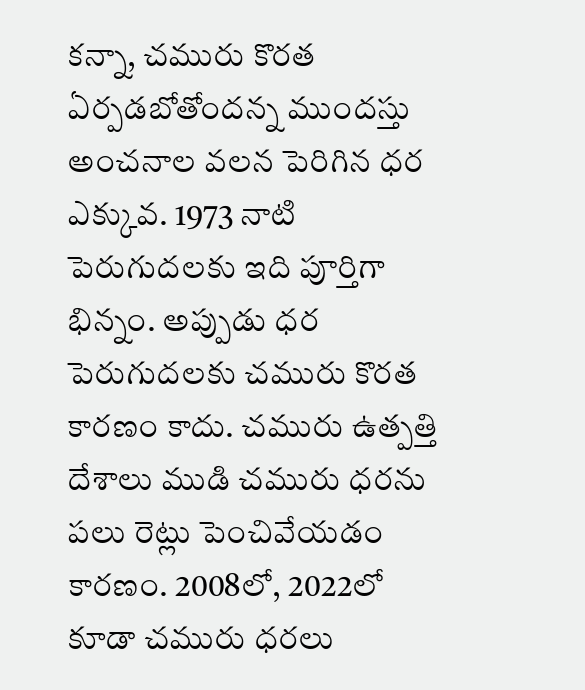కన్నా, చమురు కొరత ఏర్పడబోతోందన్న ముందస్తు అంచనాల వలన పెరిగిన ధర ఎక్కువ. 1973 నాటి పెరుగుదలకు ఇది పూర్తిగా భిన్నం. అప్పుడు ధర పెరుగుదలకు చమురు కొరత కారణం కాదు. చమురు ఉత్పత్తి దేశాలు ముడి చమురు ధరను పలు రెట్లు పెంచివేయడం కారణం. 2008లో, 2022లో కూడా చమురు ధరలు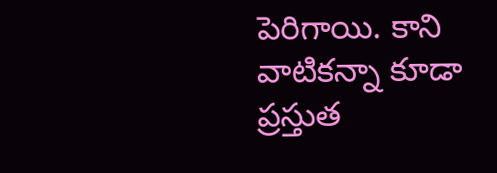పెరిగాయి. కాని వాటికన్నా కూడా ప్రస్తుత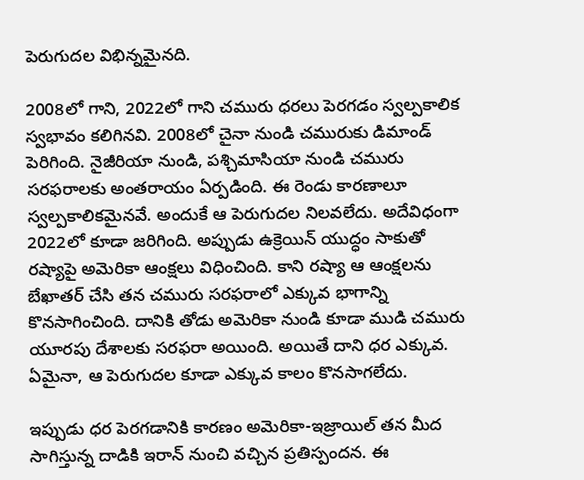పెరుగుదల విభిన్నమైనది.

2008లో గాని, 2022లో గాని చమురు ధరలు పెరగడం స్వల్పకాలిక స్వభావం కలిగినవి. 2008లో చైనా నుండి చమురుకు డిమాండ్‌ పెరిగింది. నైజీరియా నుండి, పశ్చిమాసియా నుండి చమురు సరఫరాలకు అంతరాయం ఏర్పడింది. ఈ రెండు కారణాలూ స్వల్పకాలికమైనవే. అందుకే ఆ పెరుగుదల నిలవలేదు. అదేవిధంగా 2022లో కూడా జరిగింది. అప్పుడు ఉక్రెయిన్‌ యుద్ధం సాకుతో రష్యాపై అమెరికా ఆంక్షలు విధించింది. కాని రష్యా ఆ ఆంక్షలను బేఖాతర్‌ చేసి తన చమురు సరఫరాలో ఎక్కువ భాగాన్ని కొనసాగించింది. దానికి తోడు అమెరికా నుండి కూడా ముడి చమురు యూరపు దేశాలకు సరఫరా అయింది. అయితే దాని ధర ఎక్కువ. ఏమైనా, ఆ పెరుగుదల కూడా ఎక్కువ కాలం కొనసాగలేదు.

ఇప్పుడు ధర పెరగడానికి కారణం అమెరికా-ఇజ్రాయిల్‌ తన మీద సాగిస్తున్న దాడికి ఇరాన్‌ నుంచి వచ్చిన ప్రతిస్పందన. ఈ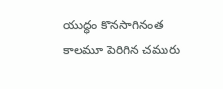యుద్ధం కొనసాగినంత కాలమూ పెరిగిన చమురు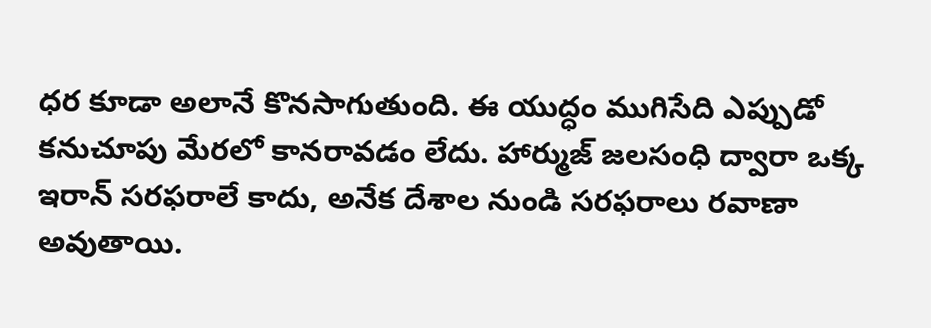ధర కూడా అలానే కొనసాగుతుంది. ఈ యుద్ధం ముగిసేది ఎప్పుడో కనుచూపు మేరలో కానరావడం లేదు. హార్ముజ్‌ జలసంధి ద్వారా ఒక్క ఇరాన్‌ సరఫరాలే కాదు, అనేక దేశాల నుండి సరఫరాలు రవాణా అవుతాయి.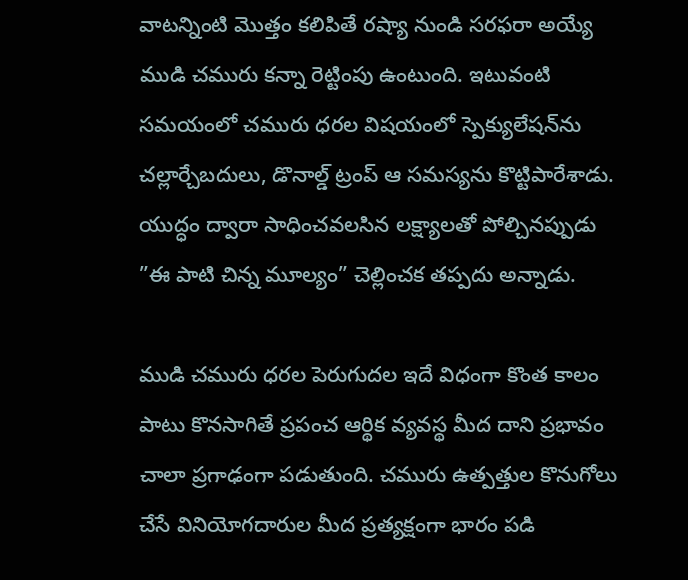వాటన్నింటి మొత్తం కలిపితే రష్యా నుండి సరఫరా అయ్యే ముడి చమురు కన్నా రెట్టింపు ఉంటుంది. ఇటువంటి సమయంలో చమురు ధరల విషయంలో స్పెక్యులేషన్‌ను చల్లార్చేబదులు, డొనాల్డ్‌ ట్రంప్‌ ఆ సమస్యను కొట్టిపారేశాడు. యుద్ధం ద్వారా సాధించవలసిన లక్ష్యాలతో పోల్చినప్పుడు ”ఈ పాటి చిన్న మూల్యం” చెల్లించక తప్పదు అన్నాడు.

ముడి చమురు ధరల పెరుగుదల ఇదే విధంగా కొంత కాలం పాటు కొనసాగితే ప్రపంచ ఆర్థిక వ్యవస్థ మీద దాని ప్రభావం చాలా ప్రగాఢంగా పడుతుంది. చమురు ఉత్పత్తుల కొనుగోలు చేసే వినియోగదారుల మీద ప్రత్యక్షంగా భారం పడి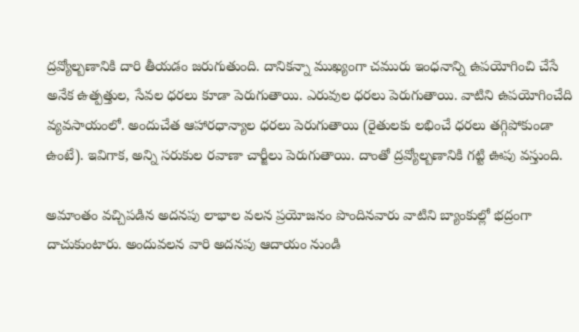ద్రవ్యోల్బణానికి దారి తీయడం జరుగుతుంది. దానికన్నా ముఖ్యంగా చమురు ఇంధనాన్ని ఉపయోగించి చేసే అనేక ఉత్పత్తుల, సేవల ధరలు కూడా పెరుగుతాయి. ఎరువుల ధరలు పెరుగుతాయి. వాటిని ఉపయోగించేది వ్యవసాయంలో. అందుచేత ఆహారధాన్యాల ధరలు పెరుగుతాయి (రైతులకు లభించే ధరలు తగ్గిపోకుండా ఉంటే). ఇవిగాక, అన్ని సరుకుల రవాణా చార్జీలు పెరుగుతాయి. దాంతో ద్రవ్యోల్బణానికి గట్టి ఊపు వస్తుంది.

అమాంతం వచ్చిపడిన అదనపు లాభాల వలన ప్రయోజనం పొందినవారు వాటిని బ్యాంకుల్లో భద్రంగా దాచుకుంటారు. అందువలన వారి అదనపు ఆదాయం నుండి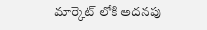మార్కెట్‌ లోకి అదనపు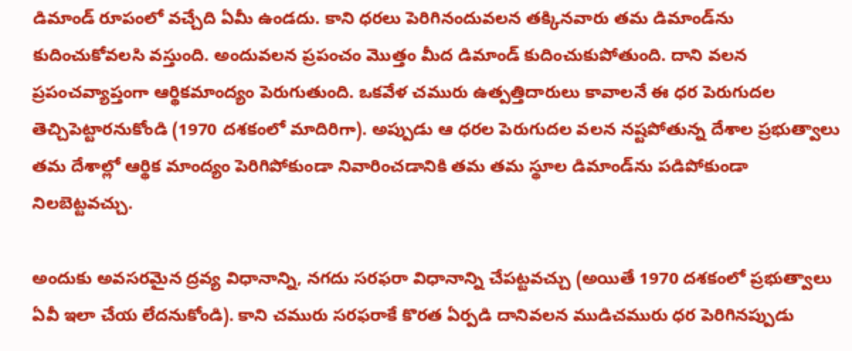డిమాండ్‌ రూపంలో వచ్చేది ఏమీ ఉండదు. కాని ధరలు పెరిగినందువలన తక్కినవారు తమ డిమాండ్‌ను కుదించుకోవలసి వస్తుంది. అందువలన ప్రపంచం మొత్తం మీద డిమాండ్‌ కుదించుకుపోతుంది. దాని వలన ప్రపంచవ్యాప్తంగా ఆర్థికమాంద్యం పెరుగుతుంది. ఒకవేళ చమురు ఉత్పత్తిదారులు కావాలనే ఈ ధర పెరుగుదల తెచ్చిపెట్టారనుకోండి (1970 దశకంలో మాదిరిగా). అప్పుడు ఆ ధరల పెరుగుదల వలన నష్టపోతున్న దేశాల ప్రభుత్వాలు తమ దేశాల్లో ఆర్థిక మాంద్యం పెరిగిపోకుండా నివారించడానికి తమ తమ స్థూల డిమాండ్‌ను పడిపోకుండా నిలబెట్టవచ్చు.

అందుకు అవసరమైన ద్రవ్య విధానాన్ని, నగదు సరఫరా విధానాన్ని చేపట్టవచ్చు (అయితే 1970 దశకంలో ప్రభుత్వాలు ఏవీ ఇలా చేయ లేదనుకోండి). కాని చమురు సరఫరాకే కొరత ఏర్పడి దానివలన ముడిచమురు ధర పెరిగినప్పుడు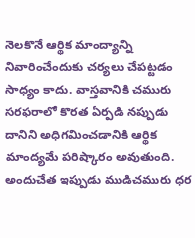నెలకొనే ఆర్థిక మాంద్యాన్ని నివారించేందుకు చర్యలు చేపట్టడం సాధ్యం కాదు. వాస్తవానికి చమురు సరఫరాలో కొరత ఏర్పడి నప్పుడు దానిని అధిగమించడానికి ఆర్థిక మాంద్యమే పరిష్కారం అవుతుంది. అందుచేత ఇప్పుడు ముడిచమురు ధర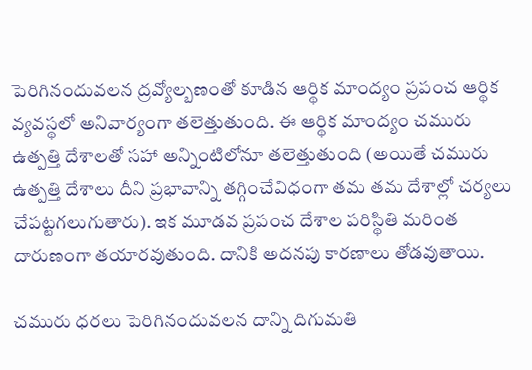పెరిగినందువలన ద్రవ్యోల్బణంతో కూడిన ఆర్థిక మాంద్యం ప్రపంచ ఆర్థిక వ్యవస్థలో అనివార్యంగా తలెత్తుతుంది. ఈ ఆర్థిక మాంద్యం చమురు ఉత్పత్తి దేశాలతో సహా అన్నింటిలోనూ తలెత్తుతుంది (అయితే చమురు ఉత్పత్తి దేశాలు దీని ప్రభావాన్ని తగ్గించేవిధంగా తమ తమ దేశాల్లో చర్యలు చేపట్టగలుగుతారు). ఇక మూడవ ప్రపంచ దేశాల పరిస్థితి మరింత దారుణంగా తయారవుతుంది. దానికి అదనపు కారణాలు తోడవుతాయి.

చమురు ధరలు పెరిగినందువలన దాన్ని దిగుమతి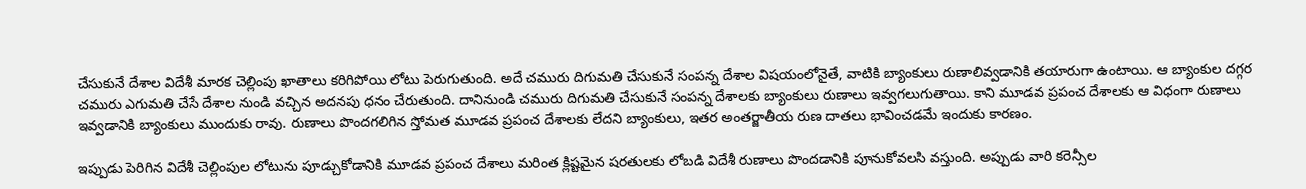చేసుకునే దేశాల విదేశీ మారక చెల్లింపు ఖాతాలు కరిగిపోయి లోటు పెరుగుతుంది. అదే చమురు దిగుమతి చేసుకునే సంపన్న దేశాల విషయంలోనైతే, వాటికి బ్యాంకులు రుణాలివ్వడానికి తయారుగా ఉంటాయి. ఆ బ్యాంకుల దగ్గర చమురు ఎగుమతి చేసే దేశాల నుండి వచ్చిన అదనపు ధనం చేరుతుంది. దానినుండి చమురు దిగుమతి చేసుకునే సంపన్న దేశాలకు బ్యాంకులు రుణాలు ఇవ్వగలుగుతాయి. కాని మూడవ ప్రపంచ దేశాలకు ఆ విధంగా రుణాలు ఇవ్వడానికి బ్యాంకులు ముందుకు రావు. రుణాలు పొందగలిగిన స్తోమత మూడవ ప్రపంచ దేశాలకు లేదని బ్యాంకులు, ఇతర అంతర్జాతీయ రుణ దాతలు భావించడమే ఇందుకు కారణం.

ఇప్పుడు పెరిగిన విదేశీ చెల్లింపుల లోటును పూడ్చుకోడానికి మూడవ ప్రపంచ దేశాలు మరింత క్లిష్టమైన షరతులకు లోబడి విదేశీ రుణాలు పొందడానికి పూనుకోవలసి వస్తుంది. అప్పుడు వారి కరెన్సీల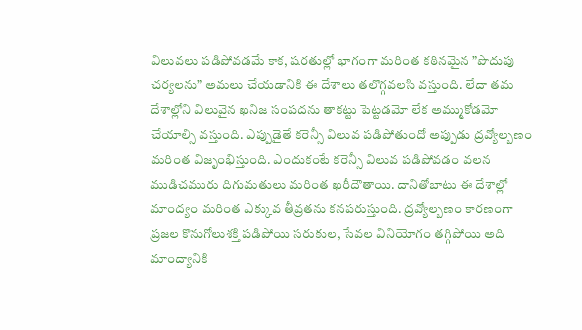విలువలు పడిపోవడమే కాక, షరతుల్లో భాగంగా మరింత కఠినమైన ”పొదుపు చర్యలను” అమలు చేయడానికి ఈ దేశాలు తలొగ్గవలసి వస్తుంది. లేదా తమ దేశాల్లోని విలువైన ఖనిజ సంపదను తాకట్టు పెట్టడమో లేక అమ్ముకోడమో చేయాల్సి వస్తుంది. ఎప్పుడైతే కరెన్సీ విలువ పడిపోతుందో అప్పుడు ద్రవ్యోల్బణం మరింత విజృంభిస్తుంది. ఎందుకంటే కరెన్సీ విలువ పడిపోవడం వలన ముడిచమురు దిగుమతులు మరింత ఖరీదౌతాయి. దానితోబాటు ఈ దేశాల్లో మాంద్యం మరింత ఎక్కువ తీవ్రతను కనపరుస్తుంది. ద్రవ్యోల్బణం కారణంగా ప్రజల కొనుగోలుశక్తి పడిపోయి సరుకుల, సేవల వినియోగం తగ్గిపోయి అది మాంద్యానికి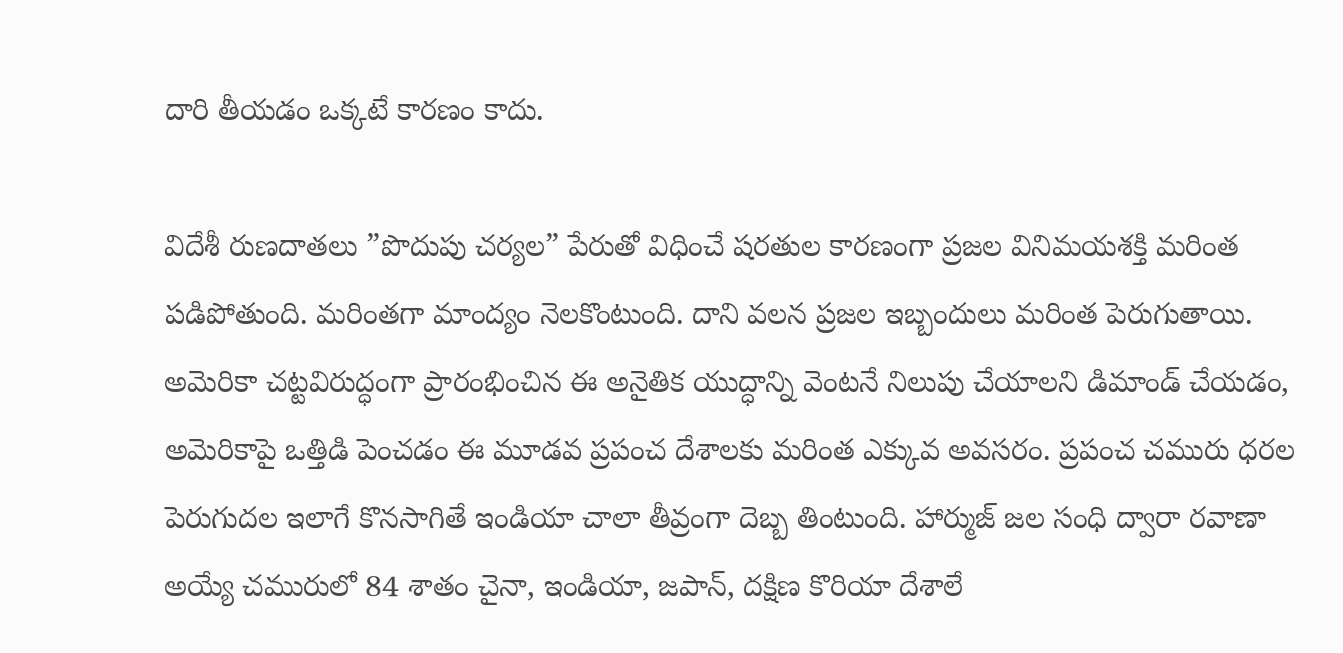దారి తీయడం ఒక్కటే కారణం కాదు.

విదేశీ రుణదాతలు ”పొదుపు చర్యల” పేరుతో విధించే షరతుల కారణంగా ప్రజల వినిమయశక్తి మరింత పడిపోతుంది. మరింతగా మాంద్యం నెలకొంటుంది. దాని వలన ప్రజల ఇబ్బందులు మరింత పెరుగుతాయి. అమెరికా చట్టవిరుద్ధంగా ప్రారంభించిన ఈ అనైతిక యుద్ధాన్ని వెంటనే నిలుపు చేయాలని డిమాండ్‌ చేయడం, అమెరికాపై ఒత్తిడి పెంచడం ఈ మూడవ ప్రపంచ దేశాలకు మరింత ఎక్కువ అవసరం. ప్రపంచ చమురు ధరల పెరుగుదల ఇలాగే కొనసాగితే ఇండియా చాలా తీవ్రంగా దెబ్బ తింటుంది. హార్ముజ్‌ జల సంధి ద్వారా రవాణా అయ్యే చమురులో 84 శాతం చైనా, ఇండియా, జపాన్‌, దక్షిణ కొరియా దేశాలే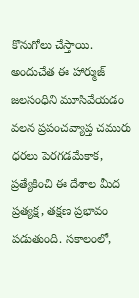కొనుగోలు చేస్తాయి. అందుచేత ఈ హార్ముజ్‌ జలసంధిని మూసివేయడం వలన ప్రపంచవ్యాప్త చమురు ధరలు పెరగడమేకాక, ప్రత్యేకించి ఈ దేశాల మీద ప్రత్యక్ష, తక్షణ ప్రభావం పడుతుంది. సకాలంలో,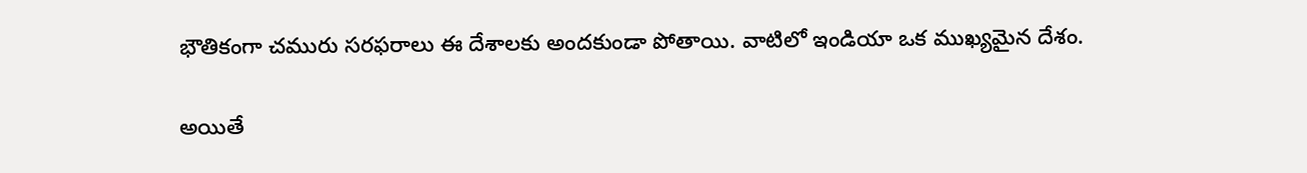భౌతికంగా చమురు సరఫరాలు ఈ దేశాలకు అందకుండా పోతాయి. వాటిలో ఇండియా ఒక ముఖ్యమైన దేశం.

అయితే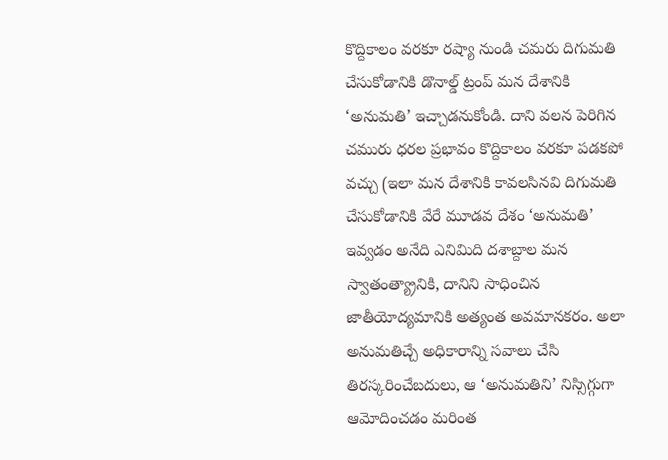కొద్దికాలం వరకూ రష్యా నుండి చమరు దిగుమతి చేసుకోడానికి డొనాల్డ్‌ ట్రంప్‌ మన దేశానికి ‘అనుమతి’ ఇచ్చాడనుకోండి. దాని వలన పెరిగిన చమురు ధరల ప్రభావం కొద్దికాలం వరకూ పడకపో వచ్చు (ఇలా మన దేశానికి కావలసినవి దిగుమతి చేసుకోడానికి వేరే మూడవ దేశం ‘అనుమతి’ ఇవ్వడం అనేది ఎనిమిది దశాబ్దాల మన స్వాతంత్య్రానికి, దానిని సాధించిన జాతీయోద్యమానికి అత్యంత అవమానకరం. అలా అనుమతిచ్చే అధికారాన్ని సవాలు చేసి తిరస్కరించేబదులు, ఆ ‘అనుమతిని’ నిస్సిగ్గుగా ఆమోదించడం మరింత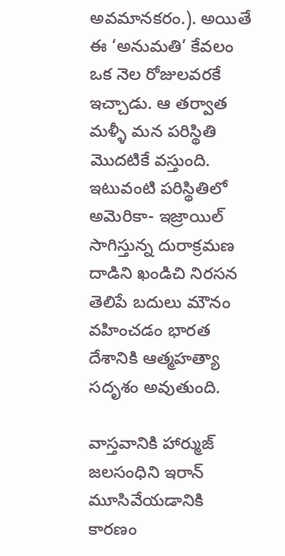అవమానకరం.). అయితే ఈ ‘అనుమతి’ కేవలం ఒక నెల రోజులవరకే ఇచ్చాడు. ఆ తర్వాత మళ్ళీ మన పరిస్థితి మొదటికే వస్తుంది. ఇటువంటి పరిస్థితిలో అమెరికా- ఇజ్రాయిల్‌ సాగిస్తున్న దురాక్రమణ దాడిని ఖండిచి నిరసన తెలిపే బదులు మౌనం వహించడం భారత దేశానికి ఆత్మహత్యా సదృశం అవుతుంది.

వాస్తవానికి హార్ముజ్‌ జలసంధిని ఇరాన్‌ మూసివేయడానికి కారణం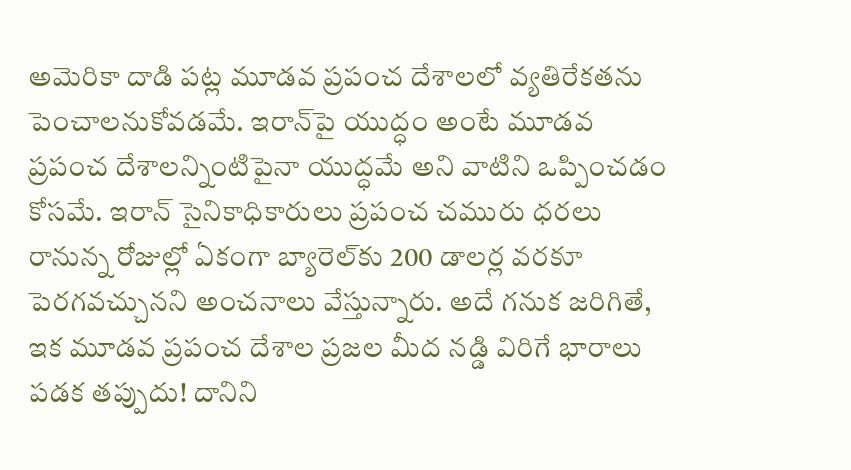అమెరికా దాడి పట్ల మూడవ ప్రపంచ దేశాలలో వ్యతిరేకతను పెంచాలనుకోవడమే. ఇరాన్‌పై యుద్ధం అంటే మూడవ ప్రపంచ దేశాలన్నింటిపైనా యుద్ధమే అని వాటిని ఒప్పించడం కోసమే. ఇరాన్‌ సైనికాధికారులు ప్రపంచ చమురు ధరలు రానున్న రోజుల్లో ఏకంగా బ్యారెల్‌కు 200 డాలర్ల వరకూ పెరగవచ్చునని అంచనాలు వేస్తున్నారు. అదే గనుక జరిగితే, ఇక మూడవ ప్రపంచ దేశాల ప్రజల మీద నడ్డి విరిగే భారాలు పడక తప్పుదు! దానిని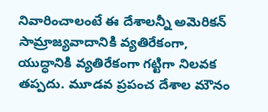నివారించాలంటే ఈ దేశాలన్నీ అమెరికన్‌ సామ్రాజ్యవాదానికి వ్యతిరేకంగా, యుద్ధానికి వ్యతిరేకంగా గట్టిగా నిలవక తప్పదు. మూడవ ప్రపంచ దేశాల మౌనం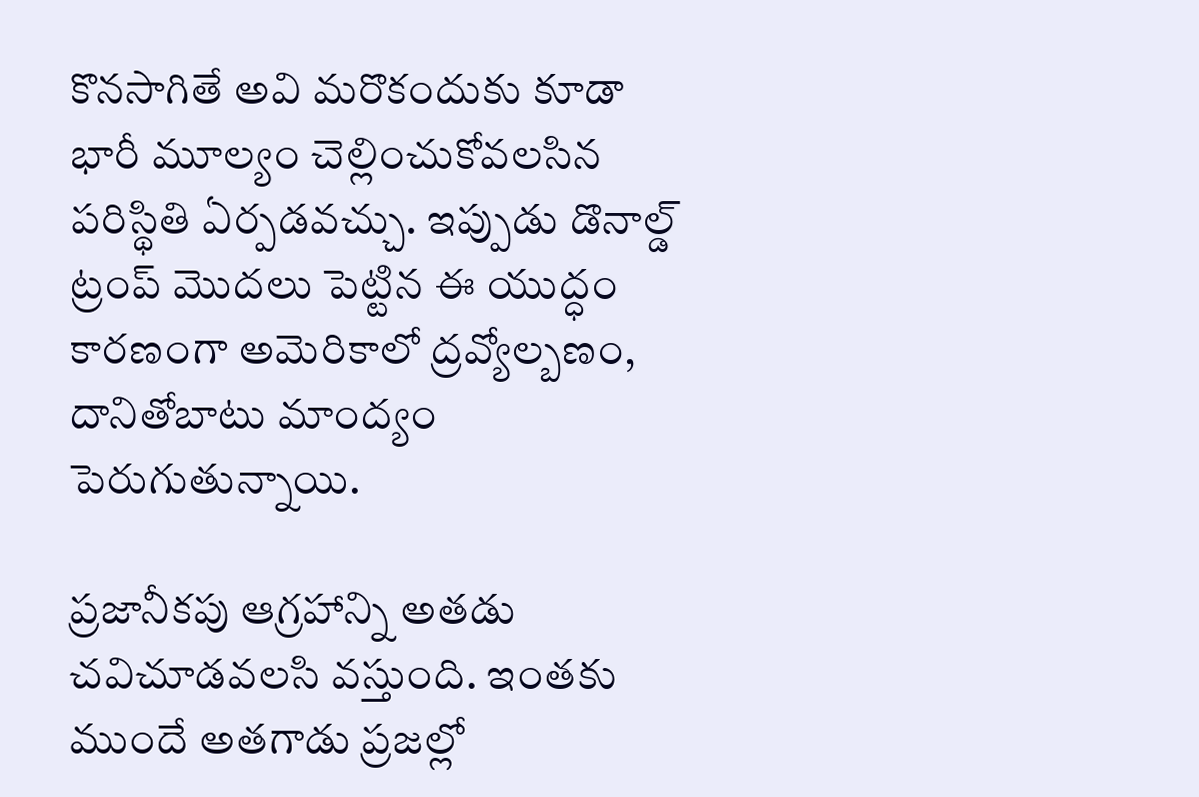కొనసాగితే అవి మరొకందుకు కూడా భారీ మూల్యం చెల్లించుకోవలసిన పరిస్థితి ఏర్పడవచ్చు. ఇప్పుడు డొనాల్డ్‌ ట్రంప్‌ మొదలు పెట్టిన ఈ యుద్ధం కారణంగా అమెరికాలో ద్రవ్యోల్బణం, దానితోబాటు మాంద్యం పెరుగుతున్నాయి.

ప్రజానీకపు ఆగ్రహాన్ని అతడు చవిచూడవలసి వస్తుంది. ఇంతకు ముందే అతగాడు ప్రజల్లో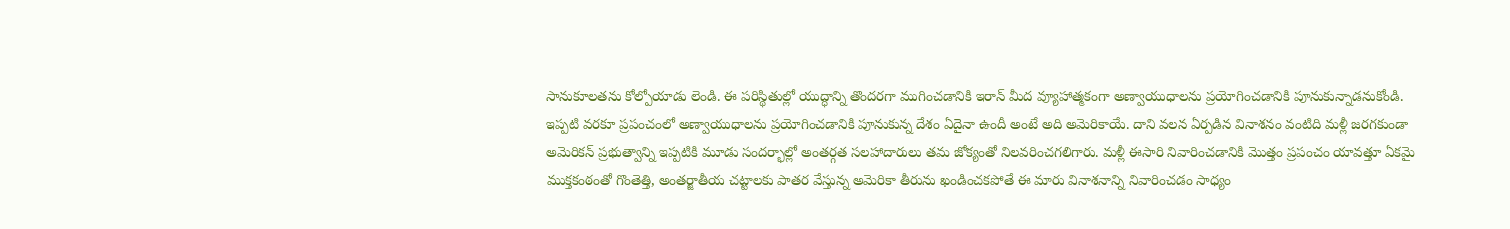సానుకూలతను కోల్పోయాడు లెండి. ఈ పరిస్థితుల్లో యుద్ధాన్ని తొందరగా ముగించడానికి ఇరాన్‌ మీద వ్యూహాత్మకంగా అణ్వాయుధాలను ప్రయోగించడానికి పూనుకున్నాడనుకోండి. ఇప్పటి వరకూ ప్రపంచంలో అణ్వాయుధాలను ప్రయోగించడానికి పూనుకున్న దేశం ఏదైనా ఉందీ అంటే అది అమెరికాయే. దాని వలన ఏర్పడిన వినాశనం వంటిది మళ్లీ జరగకుండా అమెరికన్‌ ప్రభుత్వాన్ని ఇప్పటికి మూడు సందర్భాల్లో అంతర్గత సలహాదారులు తమ జోక్యంతో నిలవరించగలిగారు. మళ్లీ ఈసారి నివారించడానికి మొత్తం ప్రపంచం యావత్తూ ఏకమై ముక్తకంఠంతో గొంతెత్తి, అంతర్జాతీయ చట్టాలకు పాతర వేస్తున్న అమెరికా తీరును ఖండించకపోతే ఈ మారు వినాశనాన్ని నివారించడం సాధ్యం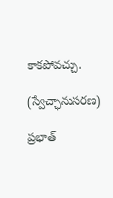కాకపోవచ్చు.

(స్వేచ్ఛానుసరణ)

ప్రభాత్‌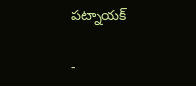పట్నాయక్‌

-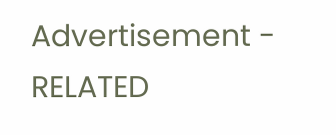Advertisement -
RELATED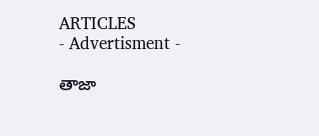ARTICLES
- Advertisment -

తాజా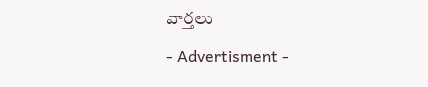వార్తలు

- Advertisment -